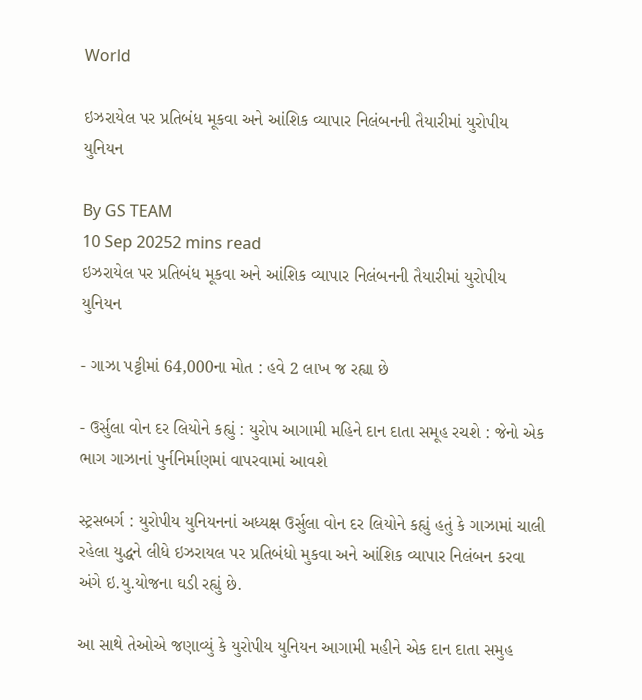World

ઇઝરાયેલ પર પ્રતિબંધ મૂકવા અને આંશિક વ્યાપાર નિલંબનની તૈયારીમાં યુરોપીય યુનિયન

By GS TEAM
10 Sep 20252 mins read
ઇઝરાયેલ પર પ્રતિબંધ મૂકવા અને આંશિક વ્યાપાર નિલંબનની તૈયારીમાં યુરોપીય યુનિયન

- ગાઝા પટ્ટીમાં 64,000ના મોત : હવે 2 લાખ જ રહ્યા છે

- ઉર્સુલા વોન દર લિયોને કહ્યું : યુરોપ આગામી મહિને દાન દાતા સમૂહ રચશે : જેનો એક ભાગ ગાઝાનાં પુર્નનિર્માણમાં વાપરવામાં આવશે

સ્ટ્રસબર્ગ : યુરોપીય યુનિયનનાં અધ્યક્ષ ઉર્સુલા વોન દર લિયોને કહ્યું હતું કે ગાઝામાં ચાલી રહેલા યુદ્ધને લીધે ઇઝરાયલ પર પ્રતિબંધો મુકવા અને આંશિક વ્યાપાર નિલંબન કરવા અંગે ઇ.યુ.યોજના ઘડી રહ્યું છે.

આ સાથે તેઓએ જણાવ્યું કે યુરોપીય યુનિયન આગામી મહીને એક દાન દાતા સમુહ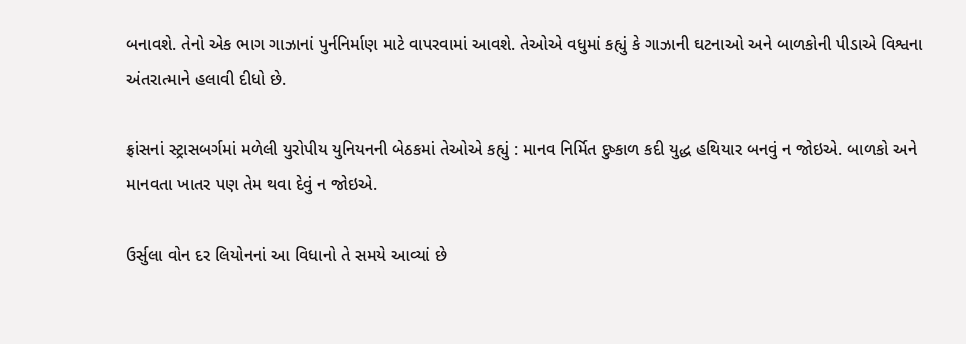બનાવશે. તેનો એક ભાગ ગાઝાનાં પુર્નનિર્માણ માટે વાપરવામાં આવશે. તેઓએ વધુમાં કહ્યું કે ગાઝાની ઘટનાઓ અને બાળકોની પીડાએ વિશ્વના અંતરાત્માને હલાવી દીધો છે.

ફ્રાંસનાં સ્ટ્રાસબર્ગમાં મળેલી યુરોપીય યુનિયનની બેઠકમાં તેઓએ કહ્યું : માનવ નિર્મિત દુષ્કાળ કદી યુદ્ધ હથિયાર બનવું ન જોઇએ. બાળકો અને માનવતા ખાતર પણ તેમ થવા દેવું ન જોઇએ.

ઉર્સુલા વોન દર લિયોનનાં આ વિધાનો તે સમયે આવ્યાં છે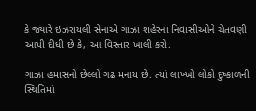કે જ્યારે ઇઝરાયલી સેનાએ ગાઝા શહેરના નિવાસીઓને ચેતવણી આપી દીધી છે કે, આ વિસ્તાર ખાલી કરો.

ગાઝા હમાસનો છેલ્લો ગઢ મનાય છે. ત્યાં લાખ્ખો લોકો દુષ્કાળની સ્થિતિમાં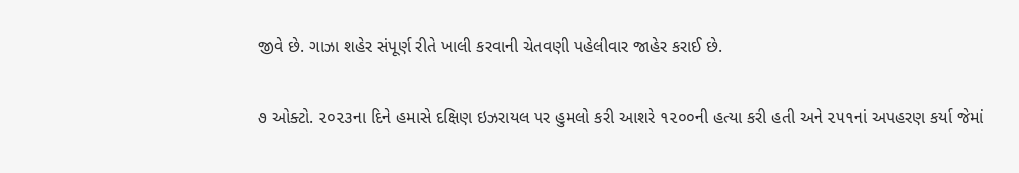જીવે છે. ગાઝા શહેર સંપૂર્ણ રીતે ખાલી કરવાની ચેતવણી પહેલીવાર જાહેર કરાઈ છે.

૭ ઓક્ટો. ૨૦૨૩ના દિને હમાસે દક્ષિણ ઇઝરાયલ પર હુમલો કરી આશરે ૧૨૦૦ની હત્યા કરી હતી અને ૨૫૧નાં અપહરણ કર્યા જેમાં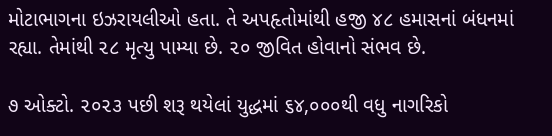મોટાભાગના ઇઝરાયલીઓ હતા. તે અપહૃતોમાંથી હજી ૪૮ હમાસનાં બંધનમાં રહ્યા. તેમાંથી ૨૮ મૃત્યુ પામ્યા છે. ૨૦ જીવિત હોવાનો સંભવ છે.

૭ ઓક્ટો. ૨૦૨૩ પછી શરૂ થયેલાં યુદ્ધમાં ૬૪,૦૦૦થી વધુ નાગરિકો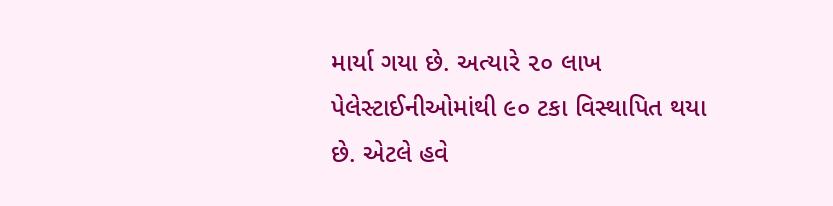માર્યા ગયા છે. અત્યારે ૨૦ લાખ પેલેસ્ટાઈનીઓમાંથી ૯૦ ટકા વિસ્થાપિત થયા છે. એટલે હવે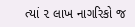ત્યાં ૨ લાખ નાગરિકો જ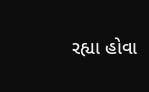રહ્યા હોવા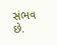સંભવ છે.